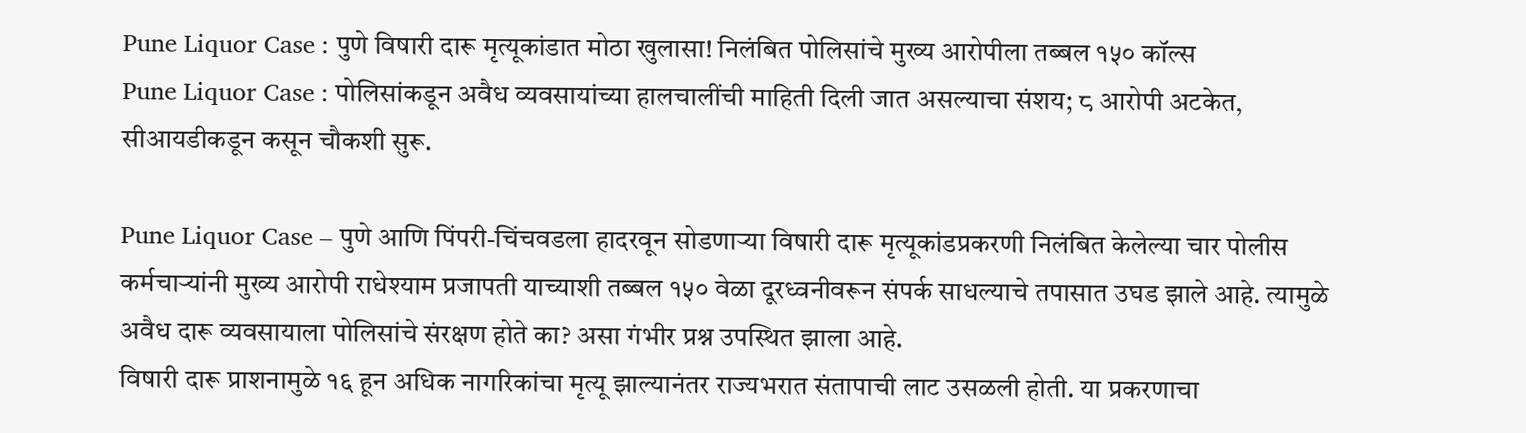Pune Liquor Case : पुणे विषारी दारू मृत्यूकांडात मोठा खुलासा! निलंबित पोलिसांचे मुख्य आरोपीला तब्बल १५० कॉल्स
Pune Liquor Case : पोलिसांकडून अवैध व्यवसायांच्या हालचालींची माहिती दिली जात असल्याचा संशय; ८ आरोपी अटकेत, सीआयडीकडून कसून चौकशी सुरू.

Pune Liquor Case – पुणे आणि पिंपरी-चिंचवडला हादरवून सोडणाऱ्या विषारी दारू मृत्यूकांडप्रकरणी निलंबित केलेल्या चार पोलीस कर्मचाऱ्यांनी मुख्य आरोपी राधेश्याम प्रजापती याच्याशी तब्बल १५० वेळा दूरध्वनीवरून संपर्क साधल्याचे तपासात उघड झाले आहे. त्यामुळे अवैध दारू व्यवसायाला पोलिसांचे संरक्षण होते का? असा गंभीर प्रश्न उपस्थित झाला आहे.
विषारी दारू प्राशनामुळे १६ हून अधिक नागरिकांचा मृत्यू झाल्यानंतर राज्यभरात संतापाची लाट उसळली होती. या प्रकरणाचा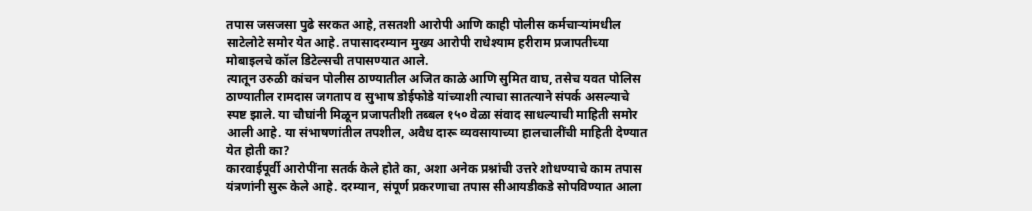तपास जसजसा पुढे सरकत आहे, तसतशी आरोपी आणि काही पोलीस कर्मचाऱ्यांमधील साटेलोटे समोर येत आहे. तपासादरम्यान मुख्य आरोपी राधेश्याम हरीराम प्रजापतीच्या मोबाइलचे कॉल डिटेल्सची तपासण्यात आले.
त्यातून उरुळी कांचन पोलीस ठाण्यातील अजित काळे आणि सुमित वाघ, तसेच यवत पोलिस ठाण्यातील रामदास जगताप व सुभाष डोईफोडे यांच्याशी त्याचा सातत्याने संपर्क असल्याचे स्पष्ट झाले. या चौघांनी मिळून प्रजापतीशी तब्बल १५० वेळा संवाद साधल्याची माहिती समोर आली आहे. या संभाषणांतील तपशील, अवैध दारू व्यवसायाच्या हालचालींची माहिती देण्यात येत होती का?
कारवाईपूर्वी आरोपींना सतर्क केले होते का, अशा अनेक प्रश्नांची उत्तरे शोधण्याचे काम तपास यंत्रणांनी सुरू केले आहे. दरम्यान, संपूर्ण प्रकरणाचा तपास सीआयडीकडे सोपविण्यात आला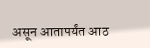असून आतापर्यंत आठ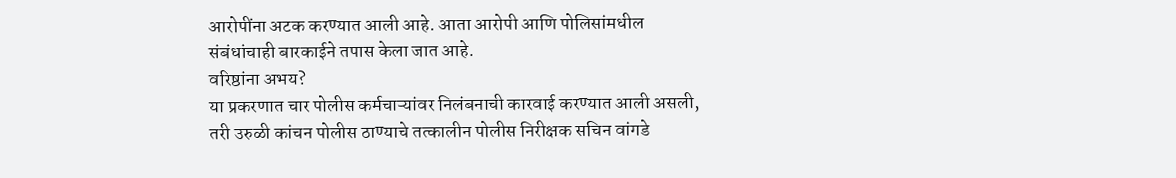आरोपींना अटक करण्यात आली आहे. आता आरोपी आणि पोलिसांमधील संबंधांचाही बारकाईने तपास केला जात आहे.
वरिष्ठांना अभय?
या प्रकरणात चार पोलीस कर्मचाऱ्यांवर निलंबनाची कारवाई करण्यात आली असली, तरी उरुळी कांचन पोलीस ठाण्याचे तत्कालीन पोलीस निरीक्षक सचिन वांगडे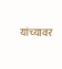यांच्यावर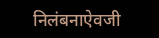निलंबनाऐवजी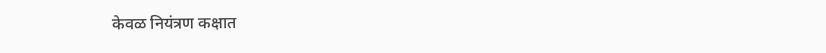केवळ नियंत्रण कक्षात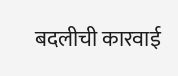बदलीची कारवाई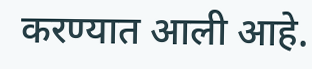करण्यात आली आहे.